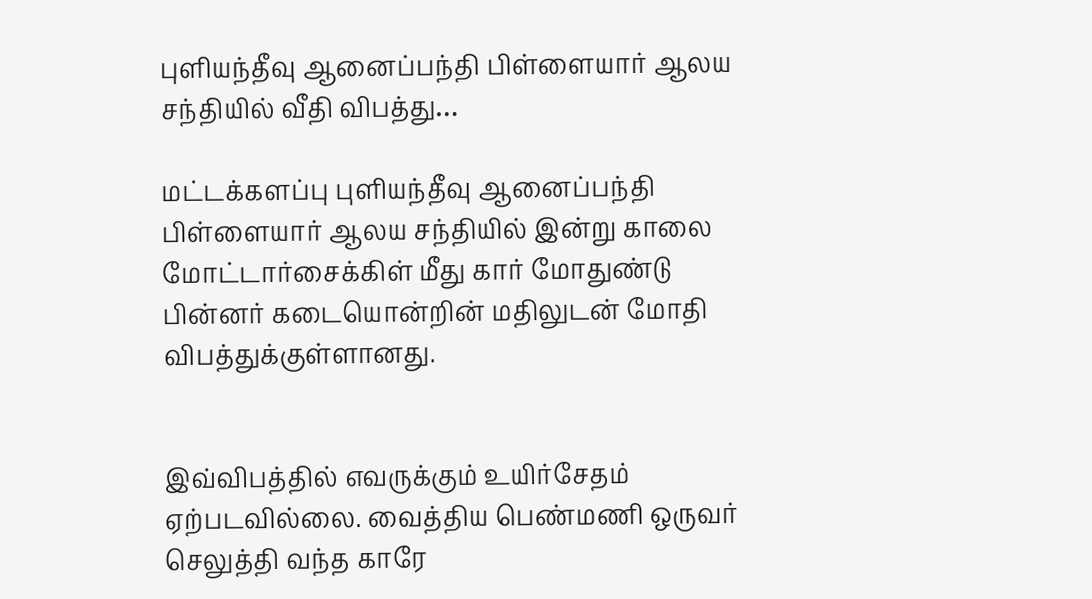புளியந்தீவு ஆனைப்பந்தி பிள்ளையார் ஆலய சந்தியில் வீதி விபத்து…

மட்டக்களப்பு புளியந்தீவு ஆனைப்பந்தி பிள்ளையார் ஆலய சந்தியில் இன்று காலை  மோட்டார்சைக்கிள் மீது கார் மோதுண்டு பின்னர் கடையொன்றின் மதிலுடன் மோதி விபத்துக்குள்ளானது.


இவ்விபத்தில் எவருக்கும் உயிர்சேதம் ஏற்படவில்லை. வைத்திய பெண்மணி ஒருவர் செலுத்தி வந்த காரே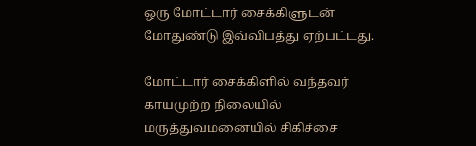ஒரு மோட்டார் சைக்கிளுடன் மோதுண்டு இவ்விபத்து ஏற்பட்டது.

மோட்டார் சைக்கிளில் வந்தவர் காயமுற்ற நிலையில் மருத்துவமனையில் சிகிச்சை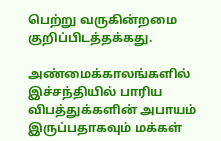பெற்று வருகின்றமை குறிப்பிடத்தக்கது.

அண்மைக்காலங்களில் இச்சந்தியில் பாரிய விபத்துக்களின் அபாயம் இருப்பதாகவும் மக்கள்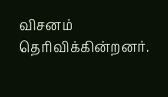விசனம் தெரிவிக்கின்றனர்.